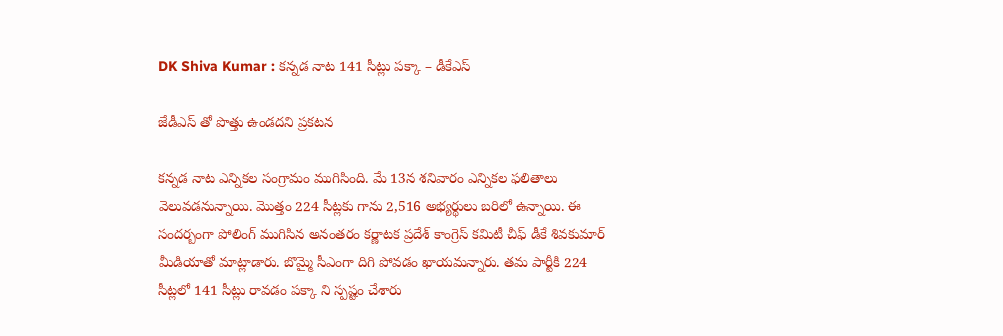DK Shiva Kumar : క‌న్న‌డ నాట 141 సీట్లు ప‌క్కా – డీకేఎస్

జేడీఎస్ తో పొత్తు ఉండ‌ద‌ని ప్ర‌క‌ట‌న

క‌న్న‌డ నాట ఎన్నిక‌ల సంగ్రామం ముగిసింది. మే 13న శ‌నివారం ఎన్నిక‌ల ఫ‌లితాలు వెలువ‌డ‌నున్నాయి. మొత్తం 224 సీట్ల‌కు గాను 2,516 అభ్య‌ర్థులు బ‌రిలో ఉన్నాయి. ఈ సంద‌ర్బంగా పోలింగ్ ముగిసిన అనంత‌రం క‌ర్ణాట‌క ప్ర‌దేశ్ కాంగ్రెస్ క‌మిటీ చీఫ్ డీకే శివ‌కుమార్ మీడియాతో మాట్లాడారు. బొమ్మై సీఎంగా దిగి పోవ‌డం ఖాయ‌మ‌న్నారు. త‌మ పార్టీకి 224 సీట్ల‌లో 141 సీట్లు రావ‌డం ప‌క్కా ని స్ప‌ష్టం చేశారు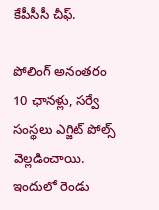కేపీసీసీ చీఫ్‌.

పోలింగ్ అనంత‌రం 10 ఛాన‌ళ్లు, స‌ర్వే సంస్థ‌లు ఎగ్జిట్ పోల్స్ వెల్ల‌డించాయి. ఇందులో రెండు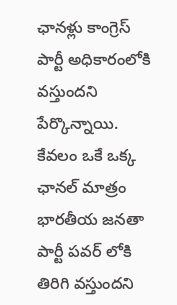ఛాన‌ళ్లు కాంగ్రెస్ పార్టీ అధికారంలోకి వ‌స్తుంద‌ని పేర్కొన్నాయి. కేవ‌లం ఒకే ఒక్క ఛాన‌ల్ మాత్రం భార‌తీయ జ‌న‌తా పార్టీ ప‌వ‌ర్ లోకి తిరిగి వ‌స్తుంద‌ని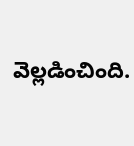వెల్ల‌డించింది.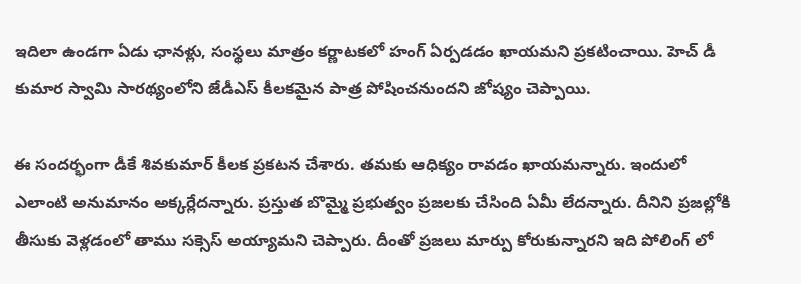ఇదిలా ఉండ‌గా ఏడు ఛాన‌ళ్లు, సంస్థ‌లు మాత్రం క‌ర్ణాట‌క‌లో హంగ్ ఏర్ప‌డడం ఖాయ‌మ‌ని ప్ర‌క‌టించాయి. హెచ్ డీ కుమార స్వామి సార‌థ్యంలోని జేడీఎస్ కీల‌క‌మైన పాత్ర పోషించ‌నుంద‌ని జోష్యం చెప్పాయి.

ఈ సంద‌ర్భంగా డీకే శివ‌కుమార్ కీల‌క ప్ర‌క‌ట‌న చేశారు. త‌మ‌కు ఆధిక్యం రావ‌డం ఖాయ‌మ‌న్నారు. ఇందులో ఎలాంటి అనుమానం అక్క‌ర్లేద‌న్నారు. ప్ర‌స్తుత బొమ్మై ప్ర‌భుత్వం ప్ర‌జ‌ల‌కు చేసింది ఏమీ లేద‌న్నారు. దీనిని ప్ర‌జ‌ల్లోకి తీసుకు వెళ్ల‌డంలో తాము స‌క్సెస్ అయ్యామ‌ని చెప్పారు. దీంతో ప్ర‌జ‌లు మార్పు కోరుకున్నార‌ని ఇది పోలింగ్ లో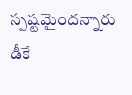స్ప‌ష్ట‌మైంద‌న్నారు డీకే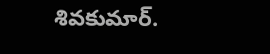శివ‌కుమార్.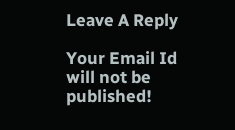Leave A Reply

Your Email Id will not be published!